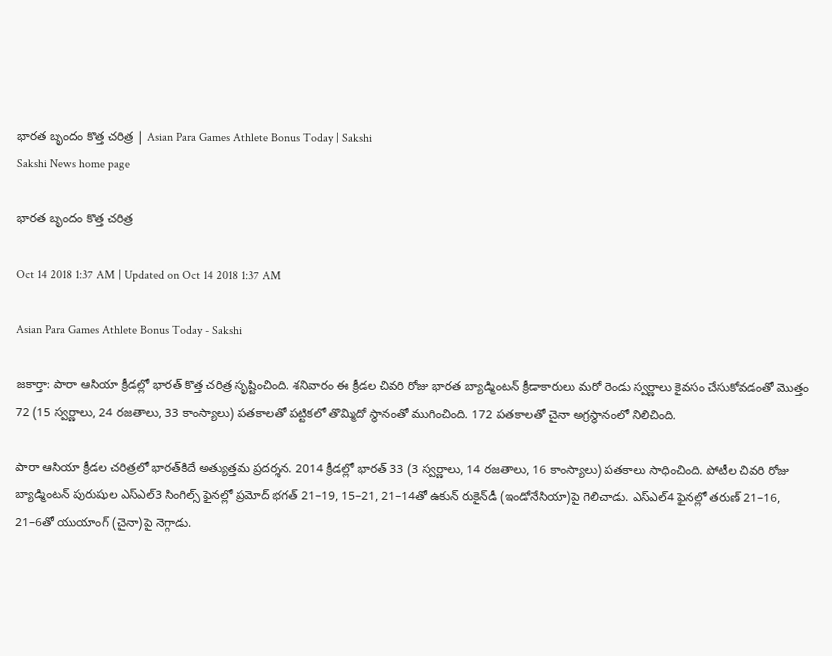భారత బృందం కొత్త చరిత్ర | Asian Para Games Athlete Bonus Today | Sakshi
Sakshi News home page

భారత బృందం కొత్త చరిత్ర

Oct 14 2018 1:37 AM | Updated on Oct 14 2018 1:37 AM

Asian Para Games Athlete Bonus Today - Sakshi

జకార్తా: పారా ఆసియా క్రీడల్లో భారత్‌ కొత్త చరిత్ర సృష్టించింది. శనివారం ఈ క్రీడల చివరి రోజు భారత బ్యాడ్మింటన్‌ క్రీడాకారులు మరో రెండు స్వర్ణాలు కైవసం చేసుకోవడంతో మొత్తం 72 (15 స్వర్ణాలు, 24 రజతాలు, 33 కాంస్యాలు) పతకాలతో పట్టికలో తొమ్మిదో స్థానంతో ముగించింది. 172 పతకాలతో చైనా అగ్రస్థానంలో నిలిచింది.

పారా ఆసియా క్రీడల చరిత్రలో భారత్‌కిదే అత్యుత్తమ ప్రదర్శన. 2014 క్రీడల్లో భారత్‌ 33 (3 స్వర్ణాలు, 14 రజతాలు, 16 కాంస్యాలు) పతకాలు సాధించింది. పోటీల చివరి రోజు బ్యాడ్మింటన్‌ పురుషుల ఎస్‌ఎల్‌3 సింగిల్స్‌ ఫైనల్లో ప్రమోద్‌ భగత్‌ 21–19, 15–21, 21–14తో ఉకున్‌ రుకైన్‌డీ (ఇండోనేసియా)పై గెలిచాడు. ఎస్‌ఎల్‌4 ఫైనల్లో తరుణ్‌ 21–16, 21–6తో యుయాంగ్‌ (చైనా)పై నెగ్గాడు.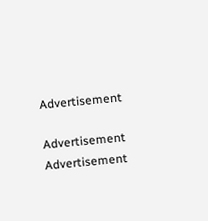Advertisement

Advertisement
Advertisement